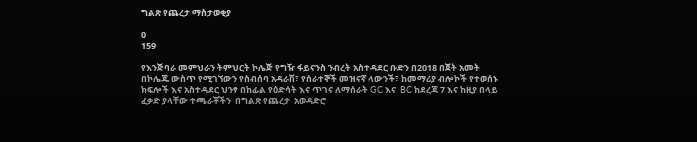ግልጽ የጨረታ ማስታወቂያ

0
159

የእንጅባራ መምህራን ትምህርት ኮሌጅ የግዥ ፋይናንስ ንብረት አስተዳደር ቡድን በ2018 በጀት አመት በኮሌጁ ውስጥ የሚገኘውን የስብሰባ አዳራሽ፣ የሰራተኞች መዝናኛ ላውንች፣ ከመማሪያ ብሎኮች የተወሰኑ ክፍሎች እና አስተዳደር ህንፃ በከፊል የዕድሳት እና ጥገና ለማሰራት GC እና  BC ከደረጃ 7 እና ከዚያ በላይ  ፈቃድ ያላቸው ተጫራቾችን  በግልጽ የጨረታ  አወዳድሮ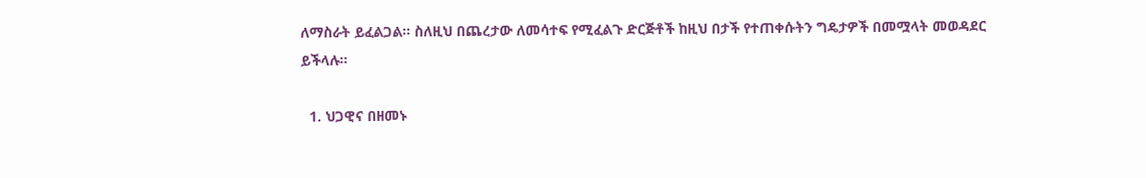ለማስራት ይፈልጋል፡፡ ስለዚህ በጨረታው ለመሳተፍ የሚፈልጉ ድርጅቶች ከዚህ በታች የተጠቀሱትን ግዴታዎች በመሟላት መወዳደር ይችላሉ፡፡

  1. ህጋዊና በዘመኑ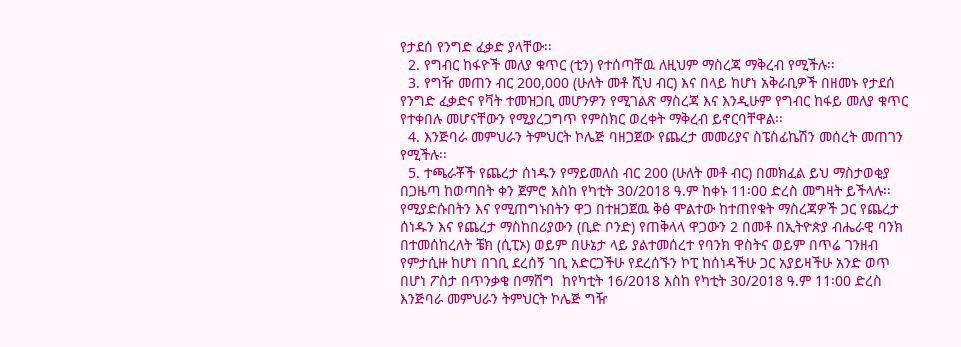የታደሰ የንግድ ፈቃድ ያላቸው፡፡
  2. የግብር ከፋዮች መለያ ቁጥር (ቲን) የተሰጣቸዉ ለዚህም ማስረጃ ማቅረብ የሚችሉ፡፡
  3. የግዥ መጠን ብር 200,000 (ሁለት መቶ ሺህ ብር) እና በላይ ከሆነ አቅራቢዎች በዘመኑ የታደሰ የንግድ ፈቃድና የቫት ተመዝጋቢ መሆንዎን የሚገልጽ ማስረጃ እና እንዲሁም የግብር ከፋይ መለያ ቁጥር የተቀበሉ መሆናቸውን የሚያረጋግጥ የምስክር ወረቀት ማቅረብ ይኖርባቸዋል፡፡
  4. እንጅባራ መምህራን ትምህርት ኮሌጅ ባዘጋጀው የጨረታ መመሪያና ስፔስፊኬሽን መሰረት መጠገን የሚችሉ፡፡
  5. ተጫራቾች የጨረታ ሰነዱን የማይመለስ ብር 200 (ሁለት መቶ ብር) በመክፈል ይህ ማስታወቂያ በጋዜጣ ከወጣበት ቀን ጀምሮ እስከ የካቲት 30/2018 ዓ.ም ከቀኑ 11፡00 ድረስ መግዛት ይችላሉ፡፡ የሚያድሱበትን እና የሚጠግኑበትን ዋጋ በተዘጋጀዉ ቅፅ ሞልተው ከተጠየቁት ማስረጃዎች ጋር የጨረታ ሰነዱን እና የጨረታ ማስከበሪያውን (ቢድ ቦንድ) የጠቅላላ ዋጋውን 2 በመቶ በኢትዮጵያ ብሔራዊ ባንክ በተመሰከረለት ቼክ (ሲፒኦ) ወይም በሁኔታ ላይ ያልተመሰረተ የባንክ ዋስትና ወይም በጥሬ ገንዘብ የምታሲዙ ከሆነ በገቢ ደረሰኝ ገቢ አድርጋችሁ የደረሰኙን ኮፒ ከሰነዳችሁ ጋር አያይዛችሁ አንድ ወጥ በሆነ ፖስታ በጥንቃቄ በማሸግ  ከየካቲት 16/2018 እስከ የካቲት 30/2018 ዓ.ም 11፡00 ድረስ እንጅባራ መምህራን ትምህርት ኮሌጅ ግዥ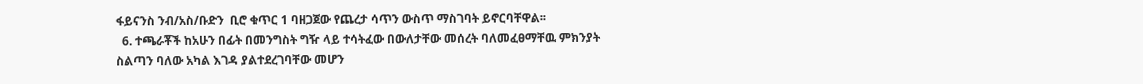ፋይናንስ ንብ/አስ/ቡድን  ቢሮ ቁጥር 1 ባዘጋጀው የጨረታ ሳጥን ውስጥ ማስገባት ይኖርባቸዋል፡፡
  6. ተጫራቾች ከአሁን በፊት በመንግስት ግዥ ላይ ተሳትፈው በውለታቸው መሰረት ባለመፈፀማቸዉ ምክንያት ስልጣን ባለው አካል እገዳ ያልተደረገባቸው መሆን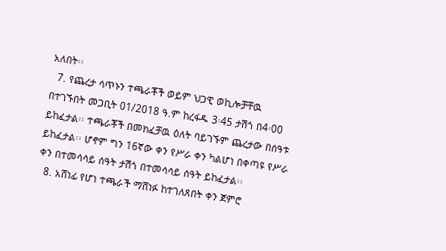አለበት፡፡
  7. የጨረታ ሳጥኑን ተጫራቾች ወይም ህጋዊ ወኪሎቻቸዉ በተገኙበት መጋቢት 01/2018 ዓ.ም ከረፋዱ 3፡45 ታሽጎ በ4፡00 ይከፈታል፡፡ ተጫራቾች በመክፈቻዉ ዕለት ባይገኙም ጨረታው በሰዓቱ ይከፈታል፡፡ ሆኖም ግን 16ኛው ቀን የሥራ ቀን ካልሆነ በቀጣዩ የሥራ ቀን በተመሳሳይ ሰዓት ታሽጎ በተመሳሳይ ሰዓት ይከፈታል፡፡
  8. አሸነፊ የሆነ ተጫራች ማሸነፉ ከተገለጸበት ቀን ጀምሮ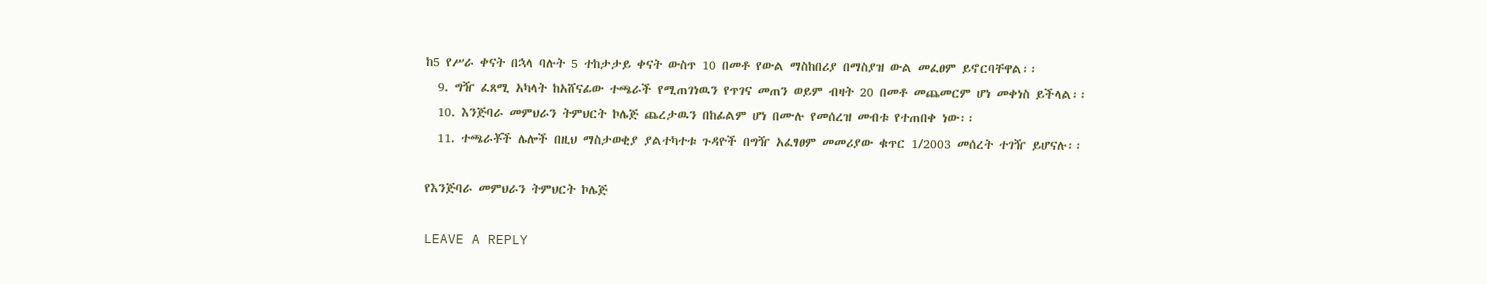ከ5 የሥራ ቀናት በኋላ ባሉት 5 ተከታታይ ቀናት ውስጥ 10 በመቶ የውል ማስከበሪያ በማስያዝ ውል መፈፀም ይኖርባቸዋል፡፡
  9. ግዥ ፈጸሚ አካላት ከአሸናፊው ተጫራች የሚጠገነዉን የጥገና መጠን ወይም ብዛት 20 በመቶ መጨመርም ሆነ መቀነስ ይችላል፡፡
  10. እንጅባራ መምህራን ትምህርት ኮሌጅ ጨረታዉን በከፊልም ሆነ በሙሉ የመሰረዝ መብቱ የተጠበቀ ነው፡፡
  11. ተጫራቾች ሌሎች በዚህ ማስታወቂያ ያልተካተቱ ጉዳዮች በግዥ አፈፃፀም መመሪያው ቁጥር 1/2003 መሰረት ተገዥ ይሆናሉ፡፡

የእንጅባራ መምህራን ትምህርት ኮሌጅ

LEAVE A REPLY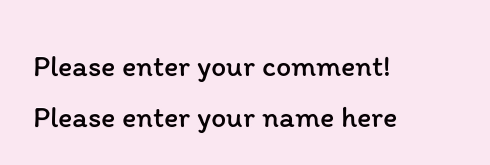Please enter your comment!
Please enter your name here